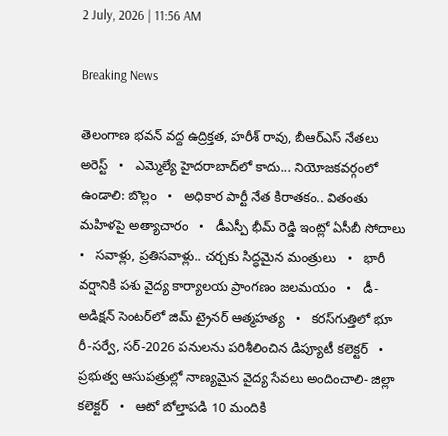2 July, 2026 | 11:56 AM

Breaking News

తెలంగాణ భవన్ వద్ద ఉద్రిక్తత, హరీశ్ రావు, బీఆర్ఎస్ నేతలు అరెస్ట్   •   ఎమ్మెల్యే హైదరాబాద్‌లో కాదు... నియోజకవర్గంలో ఉండాలి: బొల్లం   •   అధికార పార్టీ నేత కిరాతకం.. వితంతు మహిళపై అత్యాచారం   •   డీఎస్పీ భీమ్ రెడ్డి ఇంట్లో ఏసీబీ సోదాలు   •   సవాళ్లు, ప్రతిసవాళ్లు.. చర్చకు సిద్ధమైన మంత్రులు   •   భారీ వర్షానికి పశు వైద్య కార్యాలయ ప్రాంగణం జలమయం   •   డీ- అడిక్షన్ సెంటర్‌లో జిమ్ ట్రైనర్ ఆత్మహత్య   •   కరస్‌గుత్తిలో భూ రీ-సర్వే, సర్-2026 పనులను పరిశీలించిన డిప్యూటీ కలెక్టర్   •   ప్రభుత్వ ఆసుపత్రుల్లో నాణ్యమైన వైద్య సేవలు అందించాలి- జిల్లా కలెక్టర్   •   ఆటో బోల్తాపడి 10 మందికి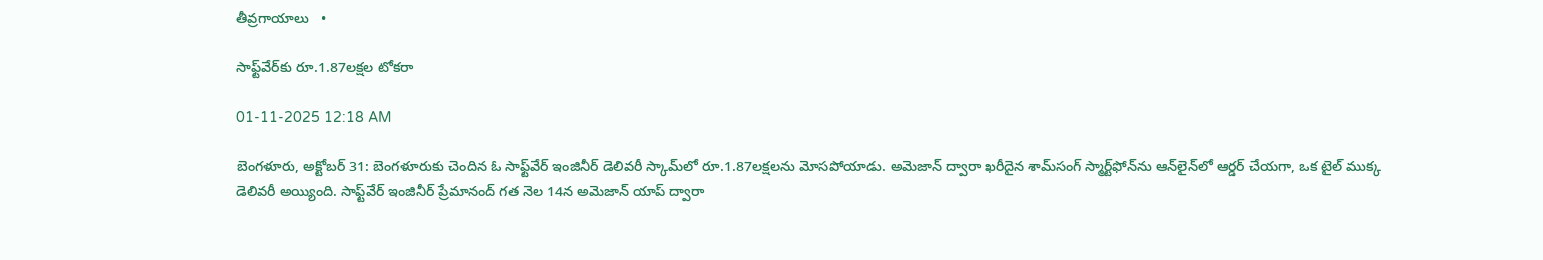తీవ్రగాయాలు   •

సాఫ్ట్‌వేర్‌కు రూ.1.87లక్షల టోకరా

01-11-2025 12:18 AM

బెంగళూరు, అక్టోబర్ 31: బెంగళూరుకు చెందిన ఓ సాఫ్ట్‌వేర్ ఇంజినీర్ డెలివరీ స్కామ్‌లో రూ.1.87లక్షలను మోసపోయాడు. అమెజాన్ ద్వారా ఖరీదైన శామ్‌సంగ్ స్మార్ట్‌ఫోన్‌ను ఆన్‌లైన్‌లో ఆర్డర్ చేయగా, ఒక టైల్ ముక్క డెలివరీ అయ్యింది. సాఫ్ట్‌వేర్ ఇంజినీర్ ప్రేమానంద్ గత నెల 14న అమెజాన్ యాప్ ద్వారా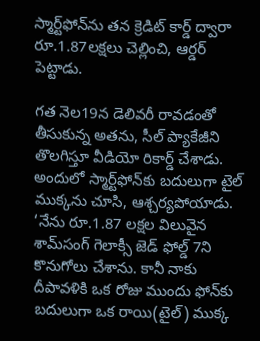స్మార్ట్‌ఫోన్‌ను తన క్రెడిట్ కార్డ్ ద్వారా రూ.1.87లక్షలు చెల్లించి, ఆర్డర్ పెట్టాడు.

గత నెల19న డెలివరీ రావడంతో తీసుకున్న అతను, సీల్ ప్యాకేజీని తొలగిస్తూ వీడియో రికార్డ్ చేశాడు. అందులో స్మార్ట్‌ఫోన్‌కు బదులుగా టైల్ ముక్కను చూసి, ఆశ్చర్యపోయాడు. ‘నేను రూ.1.87 లక్షల విలువైన శామ్‌సంగ్ గెలాక్సీ జెడ్ ఫోల్డ్ 7ని కొనుగోలు చేశాను. కానీ నాకు దీపావళికి ఒక రోజు ముందు ఫోన్‌కు బదులుగా ఒక రాయి(టైల్) ముక్క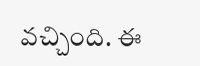వచ్చింది. ఈ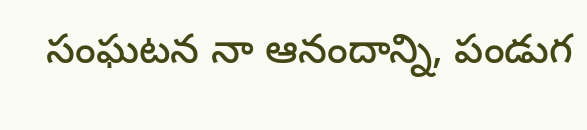సంఘటన నా ఆనందాన్ని, పండుగ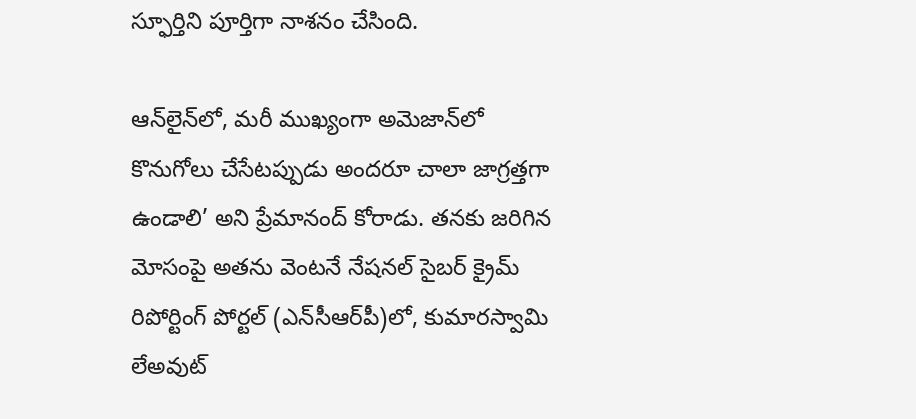స్ఫూర్తిని పూర్తిగా నాశనం చేసింది.

ఆన్‌లైన్‌లో, మరీ ముఖ్యంగా అమెజాన్‌లో కొనుగోలు చేసేటప్పుడు అందరూ చాలా జాగ్రత్తగా ఉండాలి’ అని ప్రేమానంద్ కోరాడు. తనకు జరిగిన మోసంపై అతను వెంటనే నేషనల్ సైబర్ క్రైమ్ రిపోర్టింగ్ పోర్టల్ (ఎన్‌సీఆర్‌పీ)లో, కుమారస్వామి లేఅవుట్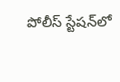పోలీస్ స్టేషన్‌లో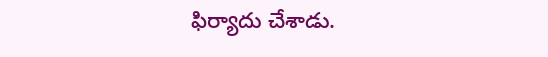ఫిర్యాదు చేశాడు.